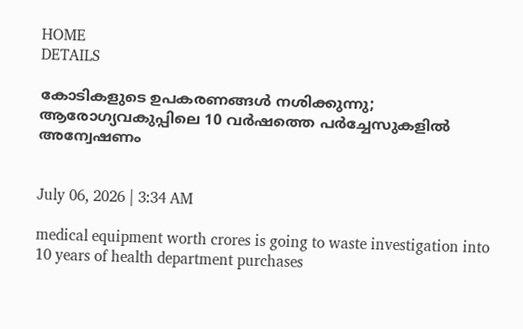HOME
DETAILS

കോടികളുടെ ഉപകരണങ്ങൾ നശിക്കുന്നു; ആരോഗ്യവകുപ്പിലെ 10 വർഷത്തെ പർച്ചേസുകളിൽ അന്വേഷണം


July 06, 2026 | 3:34 AM

medical equipment worth crores is going to waste investigation into 10 years of health department purchases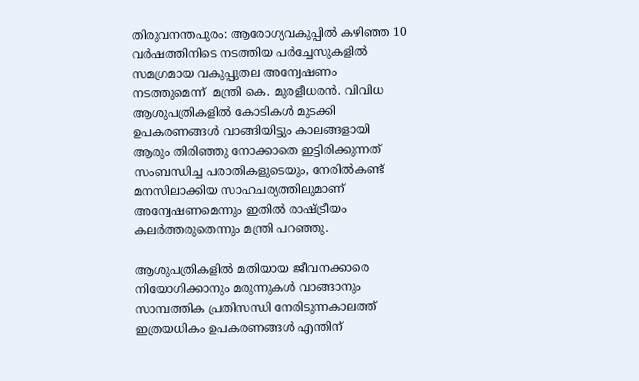തിരുവനന്തപുരം: ആരോഗ്യവകുപ്പിൽ കഴിഞ്ഞ 10 വർഷത്തിനിടെ നടത്തിയ പർച്ചേസുകളിൽ സമഗ്രമായ വകുപ്പുതല അന്വേഷണം നടത്തുമെന്ന്  മന്ത്രി കെ. മുരളീധരൻ. വിവിധ ആശുപത്രികളിൽ കോടികൾ മുടക്കി ഉപകരണങ്ങൾ വാങ്ങിയിട്ടും കാലങ്ങളായി ആരും തിരിഞ്ഞു നോക്കാതെ ഇട്ടിരിക്കുന്നത് സംബന്ധിച്ച പരാതികളുടെയും, നേരിൽകണ്ട് മനസിലാക്കിയ സാഹചര്യത്തിലുമാണ് അന്വേഷണമെന്നും ഇതിൽ രാഷ്ട്രീയം കലർത്തരുതെന്നും മന്ത്രി പറഞ്ഞു.

ആശുപത്രികളിൽ മതിയായ ജീവനക്കാരെ നിയോഗിക്കാനും മരുന്നുകൾ വാങ്ങാനും സാമ്പത്തിക പ്രതിസന്ധി നേരിടുന്നകാലത്ത് ഇത്രയധികം ഉപകരണങ്ങൾ എന്തിന്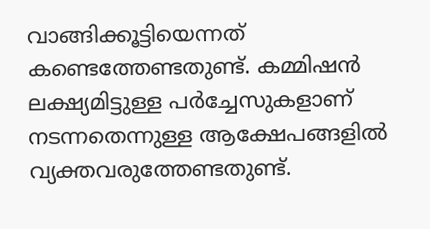വാങ്ങിക്കൂട്ടിയെന്നത് കണ്ടെത്തേണ്ടതുണ്ട്. കമ്മിഷൻ ലക്ഷ്യമിട്ടുള്ള പർച്ചേസുകളാണ് നടന്നതെന്നുള്ള ആക്ഷേപങ്ങളിൽ വ്യക്തവരുത്തേണ്ടതുണ്ട്.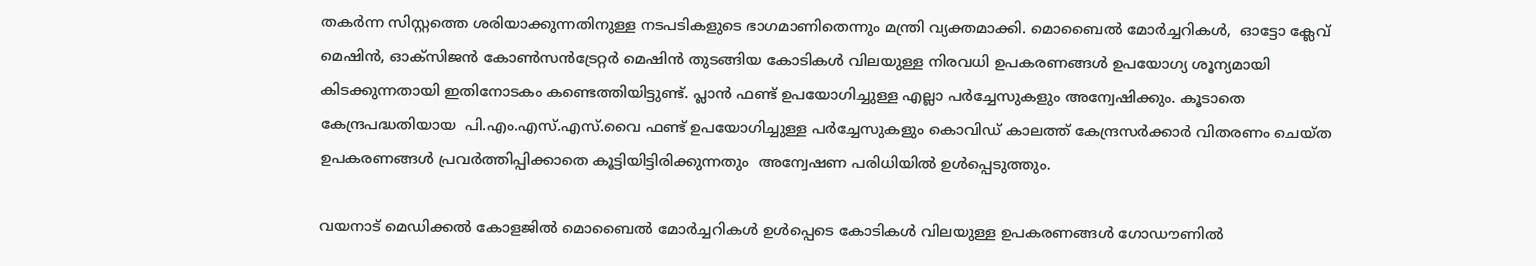തകർന്ന സിസ്റ്റത്തെ ശരിയാക്കുന്നതിനുള്ള നടപടികളുടെ ഭാഗമാണിതെന്നും മന്ത്രി വ്യക്തമാക്കി. മൊബൈൽ മോർച്ചറികൾ,  ഓട്ടോ ക്ലേവ് മെഷിൻ, ഓക്സ‍ിജൻ കോൺസൻട്രേറ്റർ മെഷിൻ തുടങ്ങിയ കോടികൾ വിലയുള്ള നിരവധി ഉപകരണങ്ങൾ ഉപയോഗ്യ ശൂന്യമായി കിടക്കുന്നതായി ഇതിനോടകം കണ്ടെത്തിയിട്ടുണ്ട്. പ്ലാൻ ഫണ്ട് ഉപയോഗിച്ചുള്ള എല്ലാ പർച്ചേസുകളും അന്വേഷിക്കും. കൂടാതെ കേന്ദ്രപദ്ധതിയായ  പി.എം.എസ്.എസ്.വൈ ഫണ്ട് ഉപയോഗിച്ചുള്ള പർച്ചേസുകളും കൊവിഡ് കാലത്ത് കേന്ദ്രസർക്കാർ വിതരണം ചെയ്ത ഉപകരണങ്ങൾ പ്രവർത്തിപ്പിക്കാതെ കൂട്ടിയിട്ടിരിക്കുന്നതും  അന്വേഷണ പരിധിയിൽ ഉൾപ്പെടുത്തും.

വയനാട് മെഡിക്കൽ കോളജിൽ മൊബൈൽ മോർച്ചറികൾ ഉൾപ്പെടെ കോടികൾ വിലയുള്ള ഉപകരണങ്ങൾ ഗോഡൗണിൽ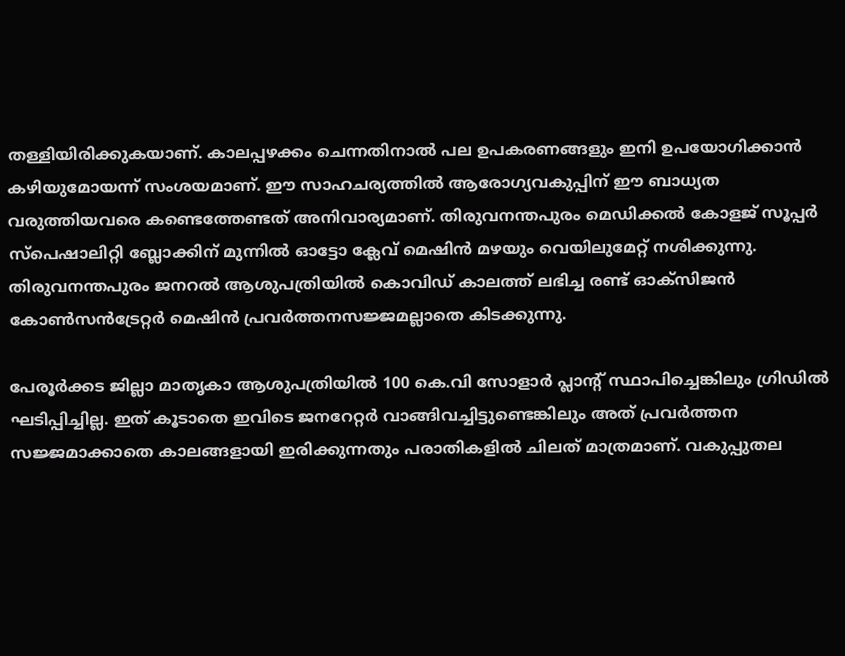തള്ളിയിരിക്കുകയാണ്. കാലപ്പഴക്കം ചെന്നതിനാൽ പല ഉപകരണങ്ങളും ഇനി ഉപയോഗിക്കാൻ കഴിയുമോയന്ന് സംശയമാണ്. ഈ സാഹചര്യത്തിൽ ആരോഗ്യവകുപ്പിന് ഈ ബാധ്യത വരുത്തിയവരെ കണ്ടെത്തേണ്ടത് അനിവാര്യമാണ്. തിരുവനന്തപുരം മെഡിക്കൽ കോളജ് സൂപ്പർ സ്‍പെഷാലിറ്റി ബ്ലോക്കിന് മുന്നിൽ ഓട്ടോ ക്ലേവ് മെഷിൻ മഴയും വെയിലുമേറ്റ് നശിക്കുന്നു. തിരുവനന്തപുരം ജനറൽ ആശുപത്രിയിൽ കൊവിഡ് കാലത്ത് ലഭിച്ച രണ്ട് ഓക്സ‍ിജൻ കോൺസൻട്രേറ്റർ മെഷിൻ പ്രവർത്തനസജ്ജമല്ലാതെ കിടക്കുന്നു.

പേരൂർക്കട ജില്ലാ മാതൃകാ ആശുപത്രിയിൽ 100 കെ.വി സോളാർ പ്ലാന്റ് സ്ഥാപിച്ചെങ്കിലും ഗ്രിഡിൽ ഘടിപ്പിച്ചില്ല. ഇത് കൂടാതെ ഇവിടെ ജനറേറ്റർ വാങ്ങിവച്ചിട്ടുണ്ടെങ്കിലും അത് പ്രവർത്തന സജ്ജമാക്കാതെ കാലങ്ങളായി ഇരിക്കുന്നതും പരാതികളിൽ ചിലത് മാത്രമാണ്. വകുപ്പുതല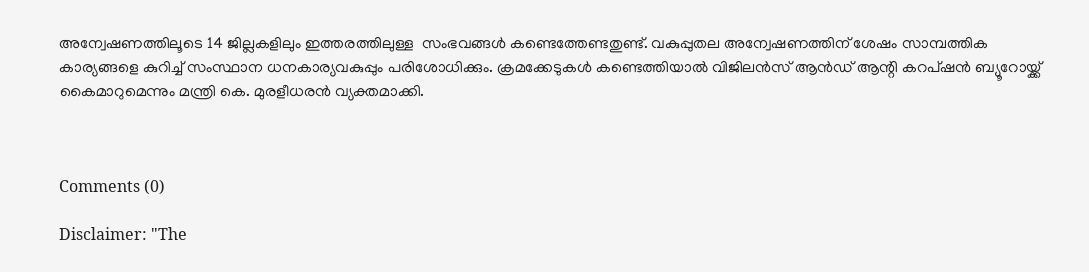അന്വേഷണത്തിലൂടെ 14 ജില്ലകളിലും ഇത്തരത്തിലുള്ള  സംഭവങ്ങൾ കണ്ടെത്തേണ്ടതുണ്ട്. വകുപ്പുതല അന്വേഷണത്തിന് ശേഷം സാമ്പത്തിക കാര്യങ്ങളെ കുറിച്ച് സംസ്ഥാന ധനകാര്യവകുപ്പും പരിശോധിക്കും. ക്രമക്കേടുകൾ കണ്ടെത്തിയാൽ വിജിലൻസ് ആൻഡ് ആന്റി കറപ്ഷൻ ബ്യൂറോയ്ക്ക് കൈമാറുമെന്നും മന്ത്രി കെ. മുരളീധരൻ വ്യക്തമാക്കി.



Comments (0)

Disclaimer: "The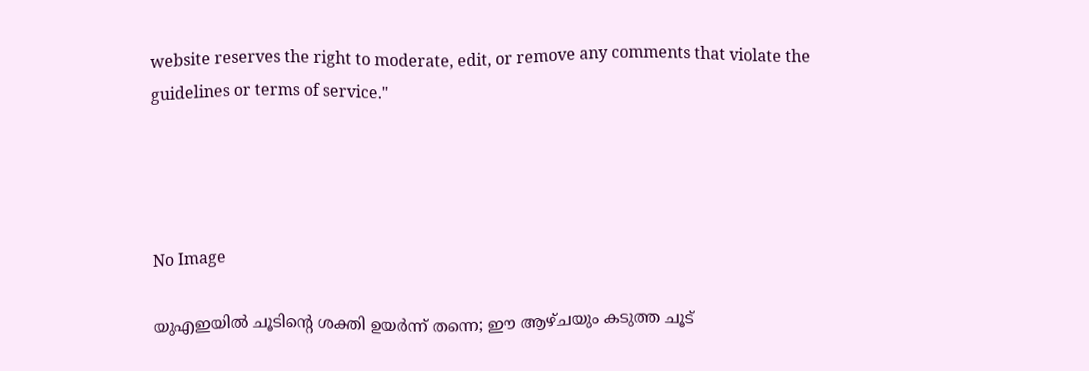website reserves the right to moderate, edit, or remove any comments that violate the guidelines or terms of service."




No Image

യുഎഇയില്‍ ചൂടിന്റെ ശക്തി ഉയര്‍ന്ന് തന്നെ; ഈ ആഴ്ചയും കടുത്ത ചൂട്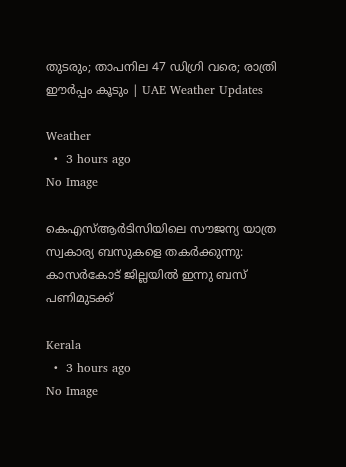തുടരും; താപനില 47 ഡിഗ്രി വരെ; രാത്രി ഈര്‍പ്പം കൂടും | UAE Weather Updates

Weather
  •  3 hours ago
No Image

കെഎസ്ആര്‍ടിസിയിലെ സൗജന്യ യാത്ര സ്വകാര്യ ബസുകളെ തകര്‍ക്കുന്നു: കാസര്‍കോട് ജില്ലയില്‍ ഇന്നു ബസ് പണിമുടക്ക്

Kerala
  •  3 hours ago
No Image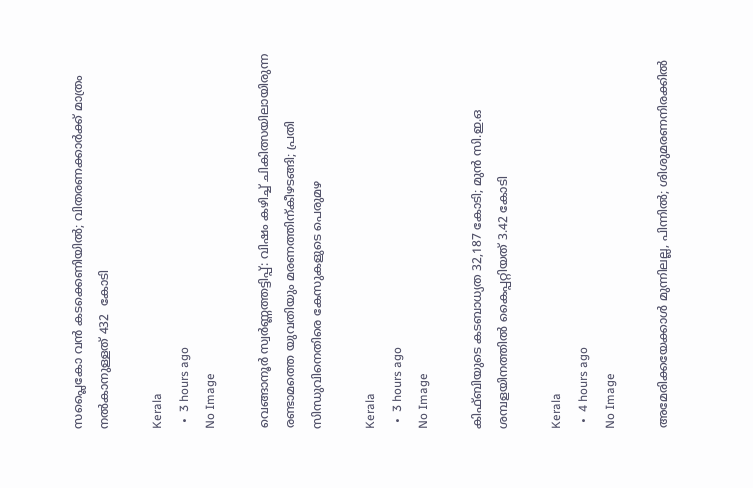സപ്ലൈകോ വൻ കടക്കെണിയിൽ; വിതരണക്കാർക്ക് മാത്രം നൽകാനുള്ളത് 432  കോടി

Kerala
  •  3 hours ago
No Image

വെങ്ങാനൂര്‍ സ്വര്‍ണ്ണത്തട്ടിപ്പ്: വിഷം കഴിച്ച് ചികിത്സയിലായിരുന്ന രണ്ടാമത്തെ യുവതിയും മരണത്തിന്കീഴടങ്ങി; പ്രതി സിന്ധുവിനെതിരെ കേസുകളുടെ പെരുമഴ

Kerala
  •  3 hours ago
No Image

കിഫ്ബിയുടെ കടബാധ്യത 32,187 കോടി; മുൻ സി.ഇ.ഒ ശമ്പളയിനത്തിൽ കൈപ്പറ്റിയത് 3.42 കോടി

Kerala
  •  4 hours ago
No Image

അമേരിക്കയേക്കാൾ മുന്നിലല്ല, പിന്നിൽ; ശിശുമരണനിരക്കിൽ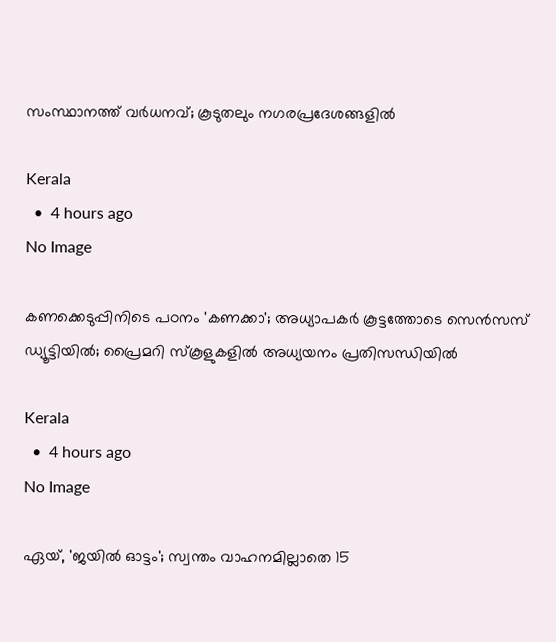സംസ്ഥാനത്ത് വർധനവ്; കൂടുതലും നഗരപ്രദേശങ്ങളിൽ

Kerala
  •  4 hours ago
No Image

കണക്കെടുപ്പിനിടെ പഠനം 'കണക്കാ'; അധ്യാപകർ കൂട്ടത്തോടെ സെൻസസ് ഡ്യൂട്ടിയിൽ; പ്രൈമറി സ്‌കൂളുകളിൽ അധ്യയനം പ്രതിസന്ധിയിൽ

Kerala
  •  4 hours ago
No Image

ഏയ്, 'ജയിൽ ഓട്ടം'; സ്വന്തം വാഹനമില്ലാതെ 15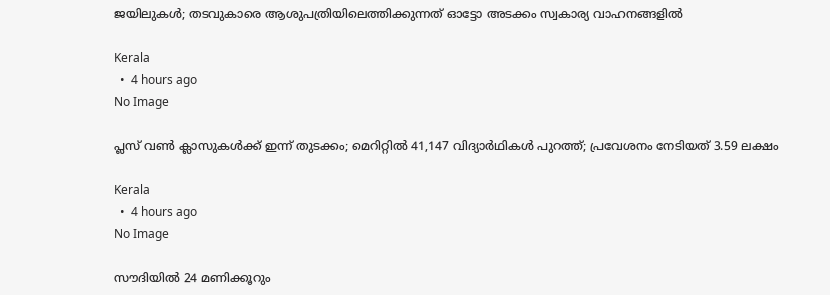ജയിലുകൾ; തടവുകാരെ ആശുപത്രിയിലെത്തിക്കുന്നത് ഓട്ടോ അടക്കം സ്വകാര്യ വാഹനങ്ങളിൽ

Kerala
  •  4 hours ago
No Image

പ്ലസ് വൺ ക്ലാസുകൾക്ക് ഇന്ന് തുടക്കം; മെറിറ്റിൽ 41,147 വിദ്യാർഥികൾ പുറത്ത്; പ്രവേശനം നേടിയത് 3.59 ലക്ഷം

Kerala
  •  4 hours ago
No Image

സൗദിയില്‍ 24 മണിക്കൂറും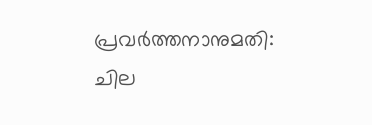പ്രവര്‍ത്തനാനുമതി: ചില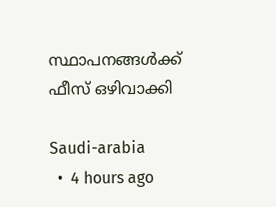സ്ഥാപനങ്ങള്‍ക്ക് ഫീസ് ഒഴിവാക്കി

Saudi-arabia
  •  4 hours ago